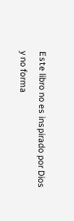Este libro no es inspirado por Dios y no forma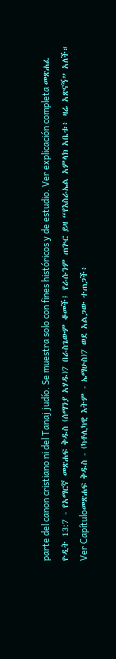parte del canon cristiano ni del Tanaj judío. Se muestra solo con fines históricos y de estudio. Ver explicación completa መጽሐፈ ዮዲት 13:7 - የአማርኛ መጽሐፍ ቅዱስ (ሰማንያ አሃዱ)7 በራስጌውም ቆመች፤ የራሱንም ጠጕር ይዛ “የእስራኤል አምላክ አቤቱ፥ ዛሬ አጽናኝ” አለች። Ver Capítuloመጽሐፍ ቅዱስ - (ካቶሊካዊ እትም - ኤማሁስ)7 ወደ አልጋው ተጠጋች፥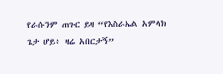የራሱንም ጠጉር ይዛ “የእስራኤል አምላክ ጌታ ሆይ፥ ዛሬ አበርታኝ”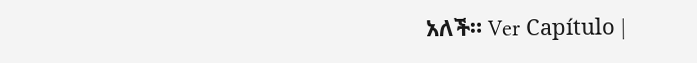አለች። Ver Capítulo |